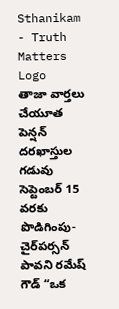Sthanikam - Truth Matters
Logo
తాజా వార్తలు
చేయూత పెన్షన్ దరఖాస్తుల గడువు సెప్టెంబర్ 15 వరకు పొడిగింపు- చైర్‌పర్సన్ పావని రమేష్ గౌడ్ “ఒక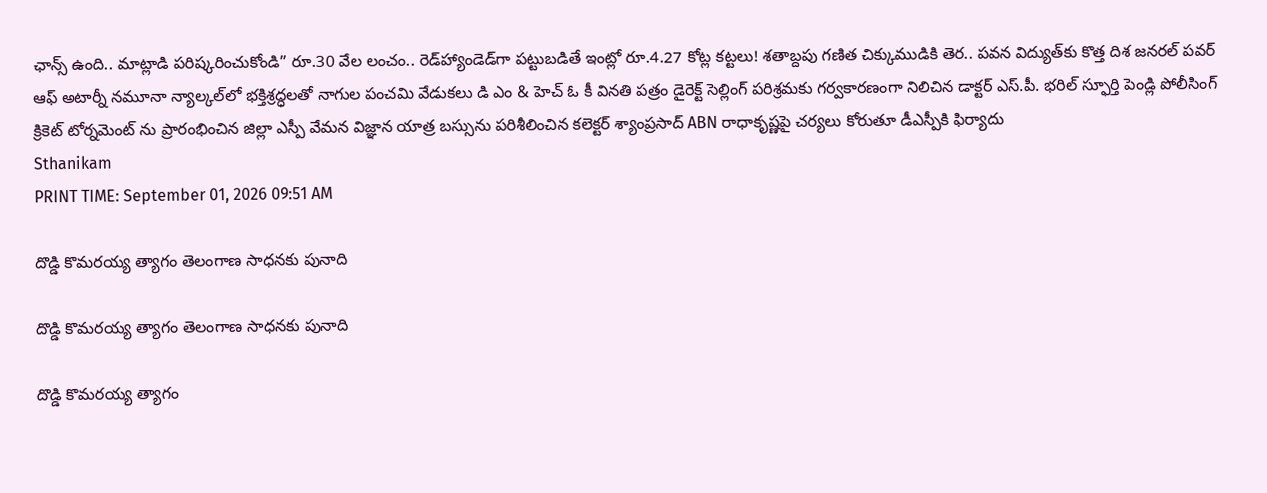ఛాన్స్‌ ఉంది.. మాట్లాడి పరిష్కరించుకోండి” రూ.30 వేల లంచం.. రెడ్‌హ్యాండెడ్‌గా పట్టుబడితే ఇంట్లో రూ.4.27 కోట్ల కట్టలు! శతాబ్దపు గణిత చిక్కుముడికి తెర.. పవన విద్యుత్‌కు కొత్త దిశ జనరల్ పవర్ ఆఫ్ అటార్నీ నమూనా న్యాల్కల్‌లో భక్తిశ్రద్ధలతో నాగుల పంచమి వేడుకలు డి ఎం & హెచ్ ఓ కీ వినతి పత్రం డైరెక్ట్ సెల్లింగ్ పరిశ్రమకు గర్వకారణంగా నిలిచిన డాక్టర్ ఎస్.పీ. భరిల్ స్ఫూర్తి పెండ్లి పోలీసింగ్ క్రికెట్ టోర్నమెంట్ ను ప్రారంభించిన జిల్లా ఎస్పీ వేమన విజ్ఞాన యాత్ర బస్సును పరిశీలించిన కలెక్టర్ శ్యాంప్రసాద్ ABN రాధాకృష్ణపై చర్యలు కోరుతూ డీఎస్పీకి ఫిర్యాదు
Sthanikam
PRINT TIME: September 01, 2026 09:51 AM

దొడ్డి కొమరయ్య త్యాగం తెలంగాణ సాధనకు పునాది

దొడ్డి కొమరయ్య త్యాగం తెలంగాణ సాధనకు పునాది

దొడ్డి కొమరయ్య త్యాగం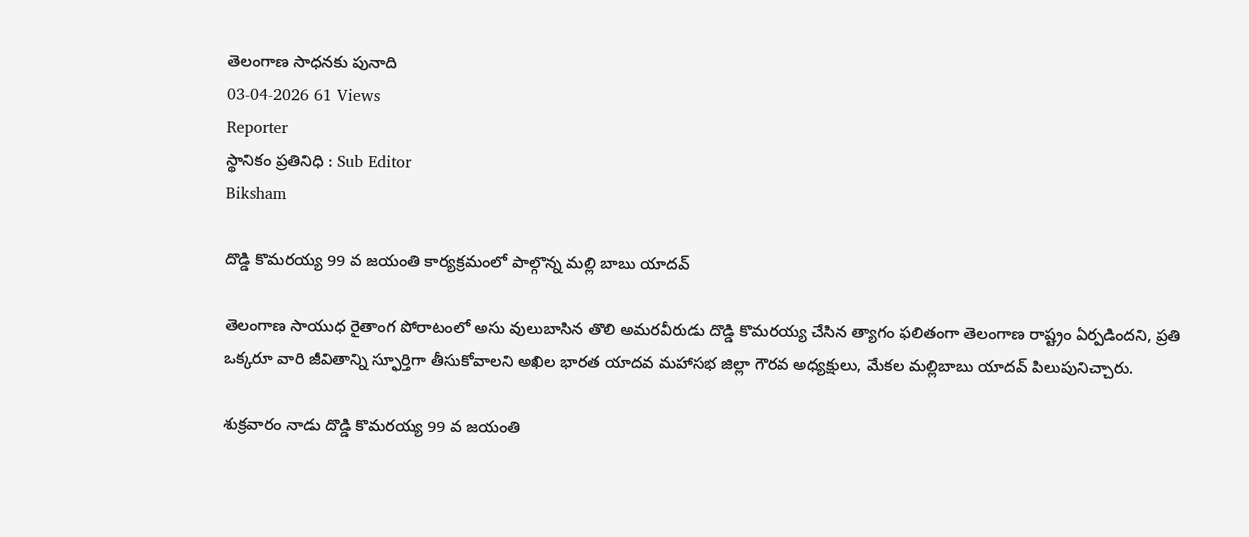తెలంగాణ సాధనకు పునాది
03-04-2026 61 Views
Reporter
స్థానికం ప్రతినిధి : Sub Editor
Biksham

దొడ్డి కొమరయ్య 99 వ జయంతి కార్యక్రమంలో పాల్గొన్న మల్లి బాబు యాదవ్

తెలంగాణ సాయుధ రైతాంగ పోరాటంలో అసు వులుబాసిన తొలి అమరవీరుడు దొడ్డి కొమరయ్య చేసిన త్యాగం ఫలితంగా తెలంగాణ రాష్ట్రం ఏర్పడిందని, ప్రతి ఒక్కరూ వారి జీవితాన్ని స్ఫూర్తిగా తీసుకోవాలని అఖిల భారత యాదవ మహాసభ జిల్లా గౌరవ అధ్యక్షులు, మేకల మల్లిబాబు యాదవ్ పిలుపునిచ్చారు.

శుక్రవారం నాడు దొడ్డి కొమరయ్య 99 వ జయంతి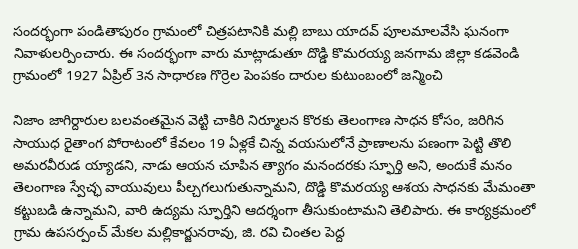సందర్భంగా పండితాపురం గ్రామంలో చిత్రపటానికి మల్లి బాబు యాదవ్ పూలమాలవేసి ఘనంగా నివాళులర్పించారు. ఈ సందర్భంగా వారు మాట్లాడుతూ దొడ్డి కొమరయ్య జనగామ జిల్లా కడవెండి గ్రామంలో 1927 ఏప్రిల్ 3న సాధారణ గొర్రెల పెంపకం దారుల కుటుంబంలో జన్మించి

నిజాం జాగిర్దారుల బలవంతమైన వెట్టి చాకిరి నిర్మూలన కొరకు తెలంగాణ సాధన కోసం, జరిగిన సాయుధ రైతాంగ పోరాటంలో కేవలం 19 ఏళ్లకే చిన్న వయసులోనే ప్రాణాలను పణంగా పెట్టి తొలి అమరవీరుడ య్యాడని, నాడు ఆయన చూపిన త్యాగం మనందరకు స్ఫూర్తి అని, అందుకే మనం తెలంగాణ స్వేచ్ఛ వాయువులు పీల్చగలుగుతున్నామని, దొడ్డి కొమరయ్య ఆశయ సాధనకు మేమంతా కట్టుబడి ఉన్నామని, వారి ఉద్యమ స్ఫూర్తిని ఆదర్శంగా తీసుకుంటామని తెలిపారు. ఈ కార్యక్రమంలో గ్రామ ఉపసర్పంచ్ మేకల మల్లికార్జునరావు, జి. రవి చింతల పెద్ద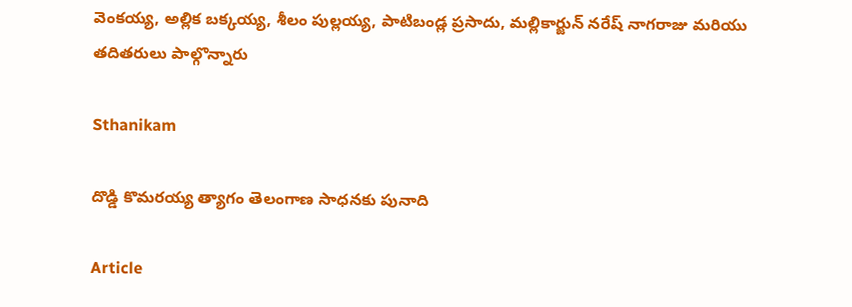వెంకయ్య, అల్లిక బక్కయ్య, శీలం పుల్లయ్య, పాటిబండ్ల ప్రసాదు, మల్లికార్జున్ నరేష్ నాగరాజు మరియు తదితరులు పాల్గొన్నారు

Sthanikam

దొడ్డి కొమరయ్య త్యాగం తెలంగాణ సాధనకు పునాది

Article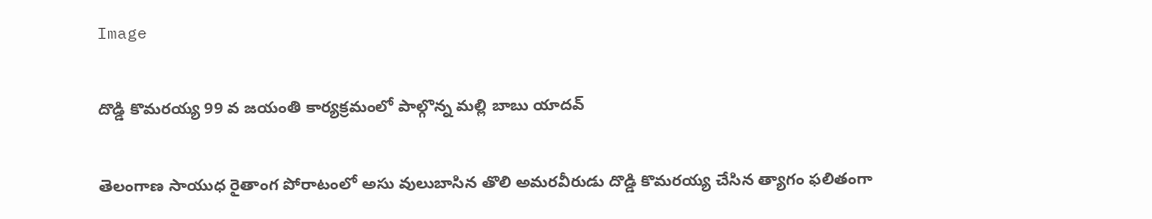Image

దొడ్డి కొమరయ్య 99 వ జయంతి కార్యక్రమంలో పాల్గొన్న మల్లి బాబు యాదవ్

తెలంగాణ సాయుధ రైతాంగ పోరాటంలో అసు వులుబాసిన తొలి అమరవీరుడు దొడ్డి కొమరయ్య చేసిన త్యాగం ఫలితంగా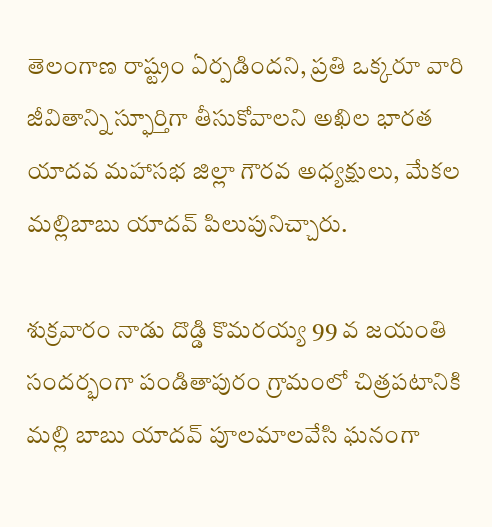తెలంగాణ రాష్ట్రం ఏర్పడిందని, ప్రతి ఒక్కరూ వారి జీవితాన్ని స్ఫూర్తిగా తీసుకోవాలని అఖిల భారత యాదవ మహాసభ జిల్లా గౌరవ అధ్యక్షులు, మేకల మల్లిబాబు యాదవ్ పిలుపునిచ్చారు.

శుక్రవారం నాడు దొడ్డి కొమరయ్య 99 వ జయంతి సందర్భంగా పండితాపురం గ్రామంలో చిత్రపటానికి మల్లి బాబు యాదవ్ పూలమాలవేసి ఘనంగా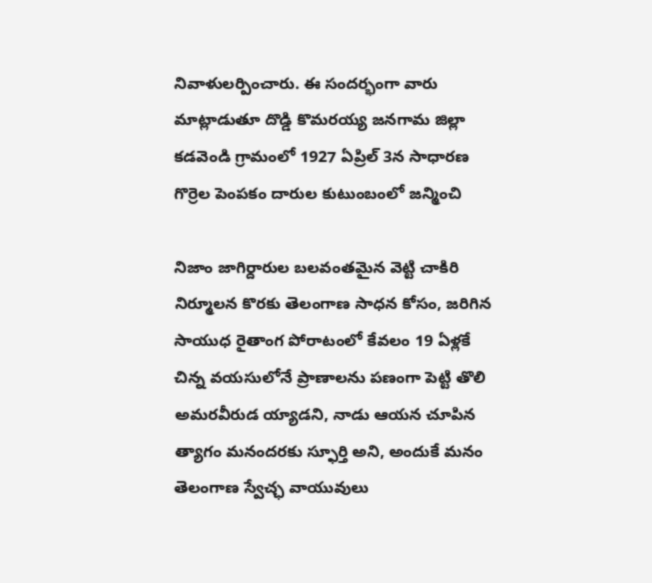నివాళులర్పించారు. ఈ సందర్భంగా వారు మాట్లాడుతూ దొడ్డి కొమరయ్య జనగామ జిల్లా కడవెండి గ్రామంలో 1927 ఏప్రిల్ 3న సాధారణ గొర్రెల పెంపకం దారుల కుటుంబంలో జన్మించి

నిజాం జాగిర్దారుల బలవంతమైన వెట్టి చాకిరి నిర్మూలన కొరకు తెలంగాణ సాధన కోసం, జరిగిన సాయుధ రైతాంగ పోరాటంలో కేవలం 19 ఏళ్లకే చిన్న వయసులోనే ప్రాణాలను పణంగా పెట్టి తొలి అమరవీరుడ య్యాడని, నాడు ఆయన చూపిన త్యాగం మనందరకు స్ఫూర్తి అని, అందుకే మనం తెలంగాణ స్వేచ్ఛ వాయువులు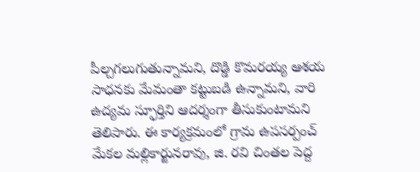పీల్చగలుగుతున్నామని, దొడ్డి కొమరయ్య ఆశయ సాధనకు మేమంతా కట్టుబడి ఉన్నామని, వారి ఉద్యమ స్ఫూర్తిని ఆదర్శంగా తీసుకుంటామని తెలిపారు. ఈ కార్యక్రమంలో గ్రామ ఉపసర్పంచ్ మేకల మల్లికార్జునరావు, జి. రవి చింతల పెద్ద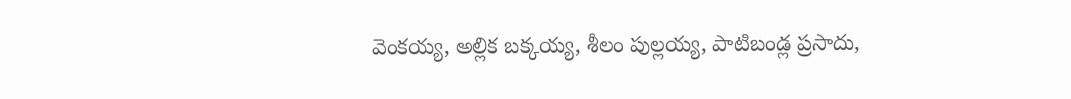వెంకయ్య, అల్లిక బక్కయ్య, శీలం పుల్లయ్య, పాటిబండ్ల ప్రసాదు,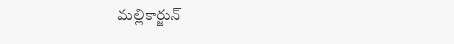మల్లికార్జున్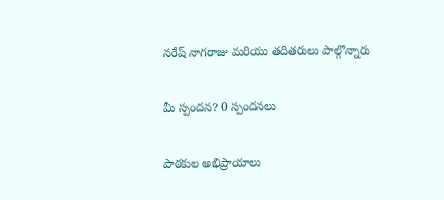నరేష్ నాగరాజు మరియు తదితరులు పాల్గొన్నారు

మీ స్పందన? 0 స్పందనలు

పాఠకుల అభిప్రాయాలు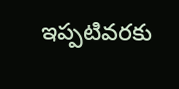ఇప్పటివరకు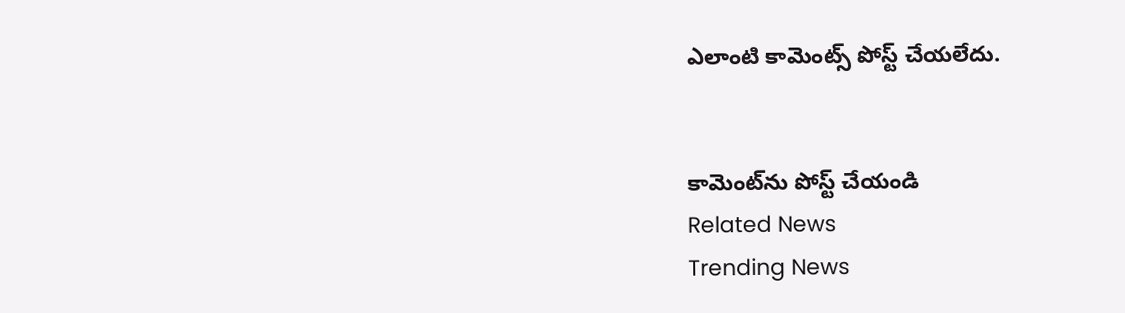ఎలాంటి కామెంట్స్ పోస్ట్ చేయలేదు.


కామెంట్‌ను పోస్ట్ చేయండి
Related News
Trending News